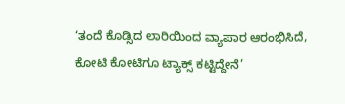‘ತಂದೆ ಕೊಡ್ಸಿದ ಲಾರಿಯಿಂದ ವ್ಯಾಪಾರ ಆರಂಭಿಸಿದೆ, ಕೋಟಿ ಕೋಟಿಗೂ ಟ್ಯಾಕ್ಸ್ ಕಟ್ಟಿದ್ದೇನೆ’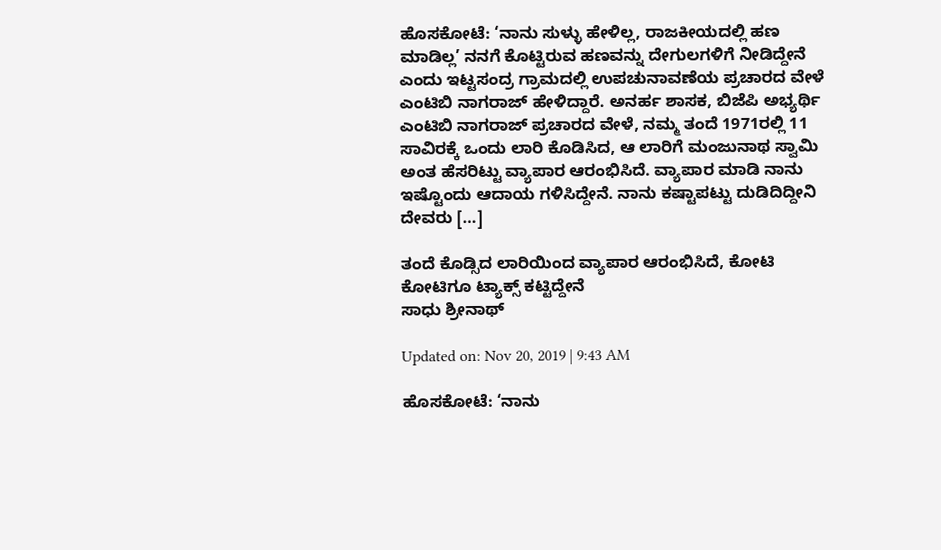ಹೊಸಕೋಟೆ: ‘ನಾನು ಸುಳ್ಳು ಹೇಳಿಲ್ಲ, ರಾಜಕೀಯದಲ್ಲಿ ಹಣ ಮಾಡಿಲ್ಲ’ ನನಗೆ ಕೊಟ್ಟಿರುವ ಹಣವನ್ನು ದೇಗುಲಗಳಿಗೆ ನೀಡಿದ್ದೇನೆ ಎಂದು ಇಟ್ಟಸಂದ್ರ ಗ್ರಾಮದಲ್ಲಿ ಉಪಚುನಾವಣೆಯ ಪ್ರಚಾರದ ವೇಳೆ ಎಂಟಿಬಿ ನಾಗರಾಜ್ ಹೇಳಿದ್ದಾರೆ. ಅನರ್ಹ ಶಾಸಕ, ಬಿಜೆಪಿ ಅಭ್ಯರ್ಥಿ ಎಂಟಿಬಿ ನಾಗರಾಜ್ ಪ್ರಚಾರದ ವೇಳೆ, ನಮ್ಮ ತಂದೆ 1971ರಲ್ಲಿ 11 ಸಾವಿರಕ್ಕೆ ಒಂದು ಲಾರಿ ಕೊಡಿಸಿದ, ಆ ಲಾರಿಗೆ ಮಂಜುನಾಥ ಸ್ವಾಮಿ ಅಂತ ಹೆಸರಿಟ್ಟು ವ್ಯಾಪಾರ ಆರಂಭಿಸಿದೆ. ವ್ಯಾಪಾರ ಮಾಡಿ ನಾನು ಇಷ್ಟೊಂದು ಆದಾಯ ಗಳಿಸಿದ್ದೇನೆ. ನಾನು ಕಷ್ಟಾಪಟ್ಟು ದುಡಿದಿದ್ದೀನಿ ದೇವರು […]

ತಂದೆ ಕೊಡ್ಸಿದ ಲಾರಿಯಿಂದ ವ್ಯಾಪಾರ ಆರಂಭಿಸಿದೆ, ಕೋಟಿ ಕೋಟಿಗೂ ಟ್ಯಾಕ್ಸ್ ಕಟ್ಟಿದ್ದೇನೆ
ಸಾಧು ಶ್ರೀನಾಥ್

Updated on: Nov 20, 2019 | 9:43 AM

ಹೊಸಕೋಟೆ: ‘ನಾನು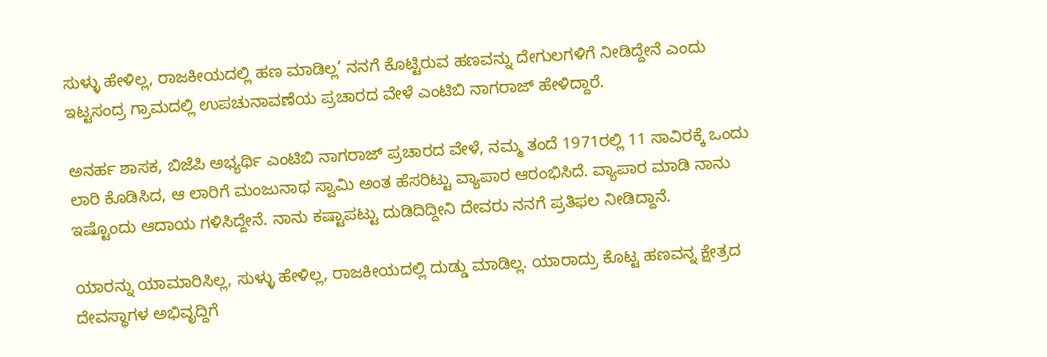ಸುಳ್ಳು ಹೇಳಿಲ್ಲ, ರಾಜಕೀಯದಲ್ಲಿ ಹಣ ಮಾಡಿಲ್ಲ’ ನನಗೆ ಕೊಟ್ಟಿರುವ ಹಣವನ್ನು ದೇಗುಲಗಳಿಗೆ ನೀಡಿದ್ದೇನೆ ಎಂದು ಇಟ್ಟಸಂದ್ರ ಗ್ರಾಮದಲ್ಲಿ ಉಪಚುನಾವಣೆಯ ಪ್ರಚಾರದ ವೇಳೆ ಎಂಟಿಬಿ ನಾಗರಾಜ್ ಹೇಳಿದ್ದಾರೆ.

ಅನರ್ಹ ಶಾಸಕ, ಬಿಜೆಪಿ ಅಭ್ಯರ್ಥಿ ಎಂಟಿಬಿ ನಾಗರಾಜ್ ಪ್ರಚಾರದ ವೇಳೆ, ನಮ್ಮ ತಂದೆ 1971ರಲ್ಲಿ 11 ಸಾವಿರಕ್ಕೆ ಒಂದು ಲಾರಿ ಕೊಡಿಸಿದ, ಆ ಲಾರಿಗೆ ಮಂಜುನಾಥ ಸ್ವಾಮಿ ಅಂತ ಹೆಸರಿಟ್ಟು ವ್ಯಾಪಾರ ಆರಂಭಿಸಿದೆ. ವ್ಯಾಪಾರ ಮಾಡಿ ನಾನು ಇಷ್ಟೊಂದು ಆದಾಯ ಗಳಿಸಿದ್ದೇನೆ. ನಾನು ಕಷ್ಟಾಪಟ್ಟು ದುಡಿದಿದ್ದೀನಿ ದೇವರು ನನಗೆ ಪ್ರತಿಫಲ ನೀಡಿದ್ದಾನೆ‌.

ಯಾರನ್ನು ಯಾಮಾರಿಸಿಲ್ಲ, ಸುಳ್ಳು ಹೇಳಿಲ್ಲ, ರಾಜಕೀಯದಲ್ಲಿ ದುಡ್ಡು ಮಾಡಿಲ್ಲ. ಯಾರಾದ್ರು ಕೊಟ್ಟ ಹಣವನ್ನ ಕ್ಷೇತ್ರದ ದೇವಸ್ಥಾಗಳ ಅಭಿವೃದ್ದಿಗೆ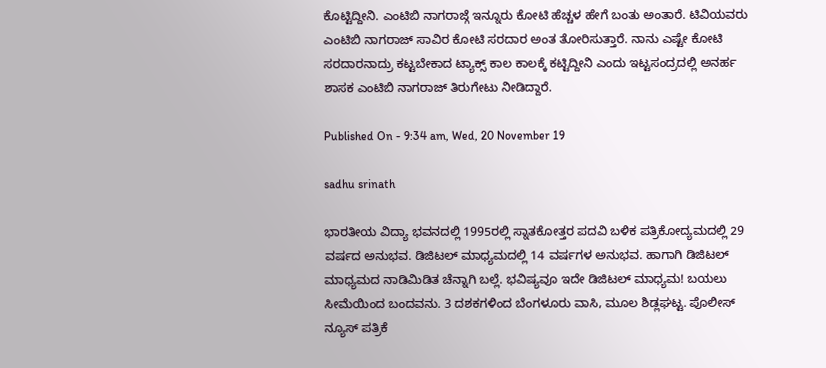ಕೊಟ್ಟಿದ್ದೀನಿ. ಎಂಟಿಬಿ ನಾಗರಾಜ್ಗೆ ಇನ್ನೂರು ಕೋಟಿ ಹೆಚ್ಚಳ ಹೇಗೆ ಬಂತು ಅಂತಾರೆ. ಟಿವಿಯವರು ಎಂಟಿಬಿ ನಾಗರಾಜ್ ಸಾವಿರ ಕೋಟಿ ಸರದಾರ ಅಂತ ತೋರಿಸುತ್ತಾರೆ‌. ನಾನು ಎಷ್ಟೇ ಕೋಟಿ ಸರದಾರನಾದ್ರು ಕಟ್ಟಬೇಕಾದ ಟ್ಯಾಕ್ಸ್ ಕಾಲ ಕಾಲಕ್ಕೆ ಕಟ್ಟಿದ್ದೀನಿ ಎಂದು ಇಟ್ಟಸಂದ್ರದಲ್ಲಿ ಅನರ್ಹ ಶಾಸಕ ಎಂಟಿಬಿ ನಾಗರಾಜ್ ತಿರುಗೇಟು ನೀಡಿದ್ದಾರೆ.

Published On - 9:34 am, Wed, 20 November 19

sadhu srinath

ಭಾರತೀಯ ವಿದ್ಯಾ ಭವನದಲ್ಲಿ 1995ರಲ್ಲಿ ಸ್ನಾತಕೋತ್ತರ ಪದವಿ ಬಳಿಕ ಪತ್ರಿಕೋದ್ಯಮದಲ್ಲಿ 29 ವರ್ಷದ ಅನುಭವ. ಡಿಜಿಟಲ್ ಮಾಧ್ಯಮದಲ್ಲಿ 14 ವರ್ಷಗಳ ಅನುಭವ. ಹಾಗಾಗಿ ಡಿಜಿಟಲ್ ಮಾಧ್ಯಮದ ನಾಡಿಮಿಡಿತ ಚೆನ್ನಾಗಿ ಬಲ್ಲೆ. ಭವಿಷ್ಯವೂ ಇದೇ ಡಿಜಿಟಲ್ ಮಾಧ್ಯಮ! ಬಯಲು ಸೀಮೆಯಿಂದ ಬಂದವನು. 3 ದಶಕಗಳಿಂದ ಬೆಂಗಳೂರು ವಾಸಿ, ಮೂಲ ಶಿಡ್ಲಘಟ್ಟ. ಪೊಲೀಸ್ ನ್ಯೂಸ್ ಪತ್ರಿಕೆ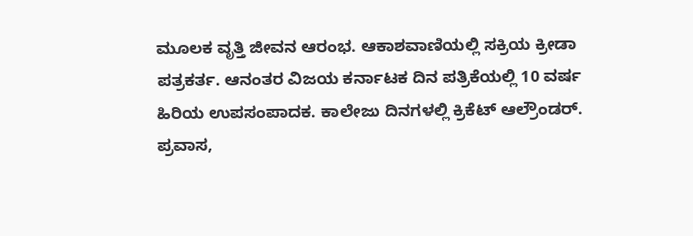ಮೂಲಕ ವೃತ್ತಿ ಜೀವನ ಆರಂಭ. ಆಕಾಶವಾಣಿಯಲ್ಲಿ ಸಕ್ರಿಯ ಕ್ರೀಡಾ ಪತ್ರಕರ್ತ. ಆನಂತರ ವಿಜಯ ಕರ್ನಾಟಕ ದಿನ ಪತ್ರಿಕೆಯಲ್ಲಿ 10 ವರ್ಷ ಹಿರಿಯ ಉಪಸಂಪಾದಕ. ಕಾಲೇಜು ದಿನಗಳಲ್ಲಿ ಕ್ರಿಕೆಟ್ ಆಲ್ರೌಂಡರ್. ಪ್ರವಾಸ,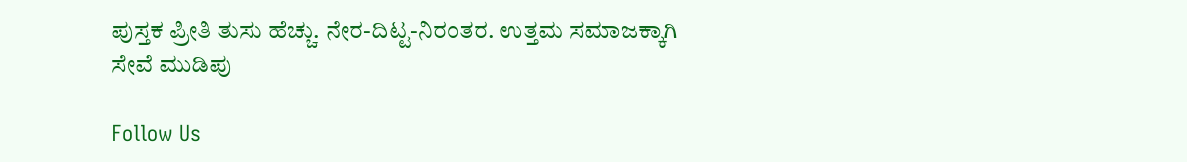ಪುಸ್ತಕ ಪ್ರೀತಿ ತುಸು ಹೆಚ್ಚು. ನೇರ-ದಿಟ್ಟ-ನಿರಂತರ. ಉತ್ತಮ ಸಮಾಜಕ್ಕಾಗಿ ಸೇವೆ ಮುಡಿಪು

Follow Us